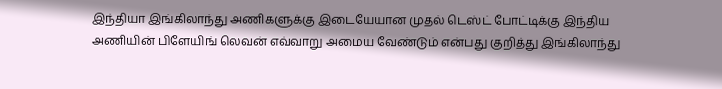இந்தியா இங்கிலாந்து அணிகளுக்கு இடையேயான முதல் டெஸ்ட் போட்டிக்கு இந்திய அணியின் பிளேயிங் லெவன் எவ்வாறு அமைய வேண்டும் என்பது குறித்து இங்கிலாந்து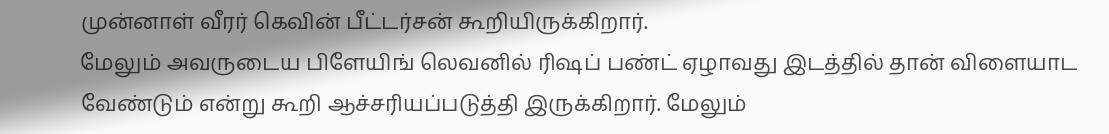முன்னாள் வீரர் கெவின் பீட்டர்சன் கூறியிருக்கிறார்.
மேலும் அவருடைய பிளேயிங் லெவனில் ரிஷப் பண்ட் ஏழாவது இடத்தில் தான் விளையாட வேண்டும் என்று கூறி ஆச்சரியப்படுத்தி இருக்கிறார். மேலும்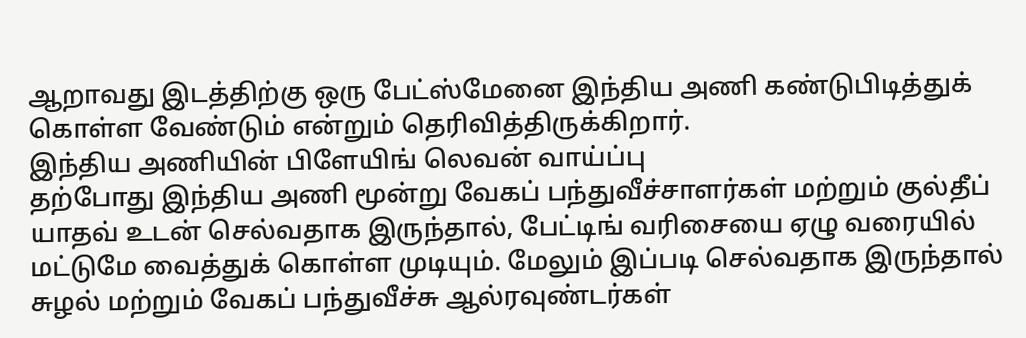ஆறாவது இடத்திற்கு ஒரு பேட்ஸ்மேனை இந்திய அணி கண்டுபிடித்துக் கொள்ள வேண்டும் என்றும் தெரிவித்திருக்கிறார்.
இந்திய அணியின் பிளேயிங் லெவன் வாய்ப்பு
தற்போது இந்திய அணி மூன்று வேகப் பந்துவீச்சாளர்கள் மற்றும் குல்தீப் யாதவ் உடன் செல்வதாக இருந்தால், பேட்டிங் வரிசையை ஏழு வரையில் மட்டுமே வைத்துக் கொள்ள முடியும். மேலும் இப்படி செல்வதாக இருந்தால் சுழல் மற்றும் வேகப் பந்துவீச்சு ஆல்ரவுண்டர்கள்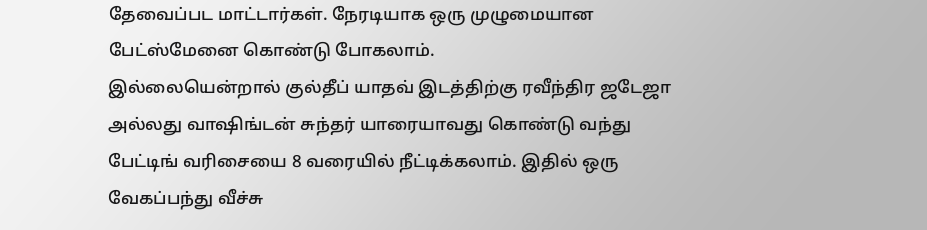தேவைப்பட மாட்டார்கள். நேரடியாக ஒரு முழுமையான பேட்ஸ்மேனை கொண்டு போகலாம்.
இல்லையென்றால் குல்தீப் யாதவ் இடத்திற்கு ரவீந்திர ஜடேஜா அல்லது வாஷிங்டன் சுந்தர் யாரையாவது கொண்டு வந்து பேட்டிங் வரிசையை 8 வரையில் நீட்டிக்கலாம். இதில் ஒரு வேகப்பந்து வீச்சு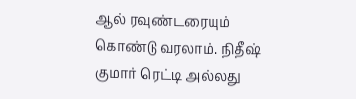ஆல் ரவுண்டரையும் கொண்டு வரலாம். நிதீஷ் குமார் ரெட்டி அல்லது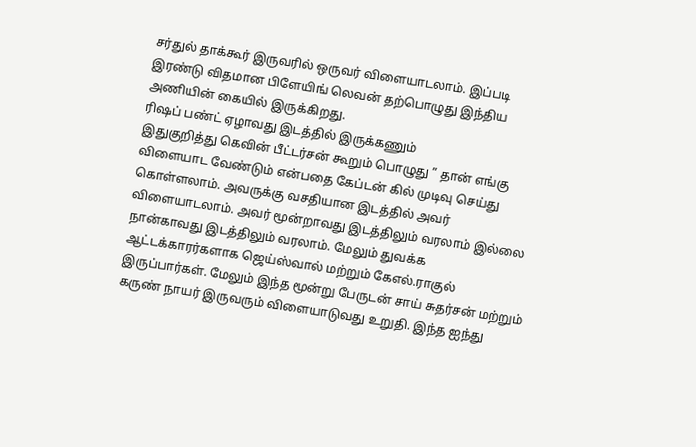சர்துல் தாக்கூர் இருவரில் ஒருவர் விளையாடலாம். இப்படி இரண்டு விதமான பிளேயிங் லெவன் தற்பொழுது இந்திய அணியின் கையில் இருக்கிறது.
ரிஷப் பண்ட் ஏழாவது இடத்தில் இருக்கணும்
இதுகுறித்து கெவின் பீட்டர்சன் கூறும் பொழுது ” தான் எங்கு விளையாட வேண்டும் என்பதை கேப்டன் கில் முடிவு செய்து கொள்ளலாம். அவருக்கு வசதியான இடத்தில் அவர் விளையாடலாம். அவர் மூன்றாவது இடத்திலும் வரலாம் இல்லை நான்காவது இடத்திலும் வரலாம். மேலும் துவக்க ஆட்டக்காரர்களாக ஜெய்ஸ்வால் மற்றும் கேஎல்.ராகுல் இருப்பார்கள். மேலும் இந்த மூன்று பேருடன் சாய் சுதர்சன் மற்றும் கருண் நாயர் இருவரும் விளையாடுவது உறுதி. இந்த ஐந்து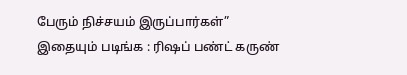பேரும் நிச்சயம் இருப்பார்கள்”
இதையும் படிங்க : ரிஷப் பண்ட் கருண்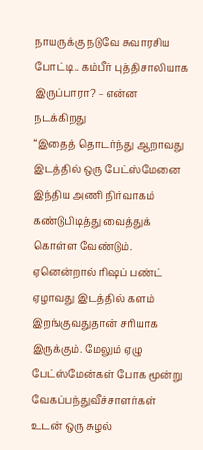நாயருக்கு நடுவே சுவாரசிய போட்டி.. கம்பீர் புத்திசாலியாக இருப்பாரா? – என்ன நடக்கிறது
“இதைத் தொடர்ந்து ஆறாவது இடத்தில் ஒரு பேட்ஸ்மேனை இந்திய அணி நிர்வாகம் கண்டுபிடித்து வைத்துக் கொள்ள வேண்டும். ஏனென்றால் ரிஷப் பண்ட் ஏழாவது இடத்தில் களம் இறங்குவதுதான் சரியாக இருக்கும். மேலும் ஏழு பேட்ஸ்மேன்கள் போக மூன்று வேகப்பந்துவீச்சாளர்கள் உடன் ஒரு சுழல்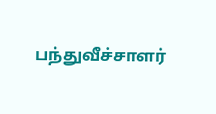பந்துவீச்சாளர்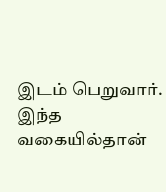இடம் பெறுவார். இந்த வகையில்தான்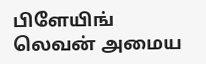பிளேயிங் லெவன் அமைய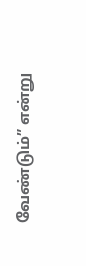வேண்டும்” என்று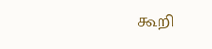கூறி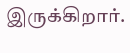இருக்கிறார்.